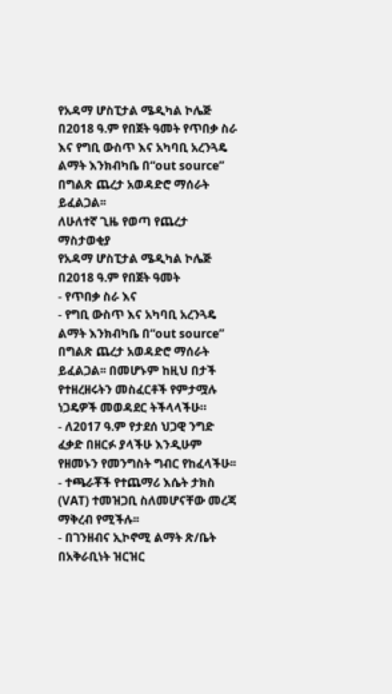የአዳማ ሆስፒታል ሜዲካል ኮሌጅ በ2018 ዓ.ም የበጀት ዓመት የጥበቃ ስራ እና የግቢ ውስጥ እና አካባቢ አረንጓዴ ልማት እንክብካቤ በ“out source” በግልጽ ጨረታ አወዳድሮ ማሰራት ይፈልጋል፡፡
ለሁለተኛ ጊዜ የወጣ የጨረታ ማስታወቂያ
የአዳማ ሆስፒታል ሜዲካል ኮሌጅ በ2018 ዓ.ም የበጀት ዓመት
- የጥበቃ ስራ እና
- የግቢ ውስጥ እና አካባቢ አረንጓዴ ልማት እንክብካቤ በ“out source” በግልጽ ጨረታ አወዳድሮ ማሰራት ይፈልጋል፡፡ በመሆኑም ከዚህ በታች የተዘረዘሩትን መስፈርቶች የምታሟሉ ነጋዴዎች መወዳደር ትችላላችሁ።
- ለ2017 ዓ.ም የታደሰ ህጋዊ ንግድ ፈቃድ በዘርፉ ያላችሁ እንዲሁም የዘመኑን የመንግስት ግብር የከፈላችሁ፡፡
- ተጫራቾች የተጨማሪ እሴት ታክስ (VAT) ተመዝጋቢ ስለመሆናቸው መረጃ ማቅረብ የሚችሉ፡፡
- በገንዘብና ኢኮኖሚ ልማት ጽ/ቤት በአቅራቢነት ዝርዝር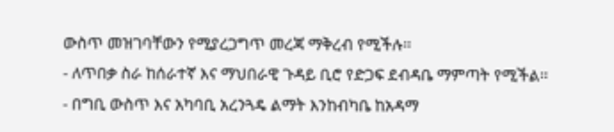ውስጥ መዝገባቸውን የሚያረጋግጥ መረጃ ማቅረብ የሚችሉ፡፡
- ለጥበቃ ስራ ከሰራተኛ እና ማህበራዊ ጉዳይ ቢሮ የድጋፍ ደብዳቤ ማምጣት የሚችል፡፡
- በግቢ ውስጥ እና አካባቢ አረንጓዴ ልማት እንከብካቤ ከአዳማ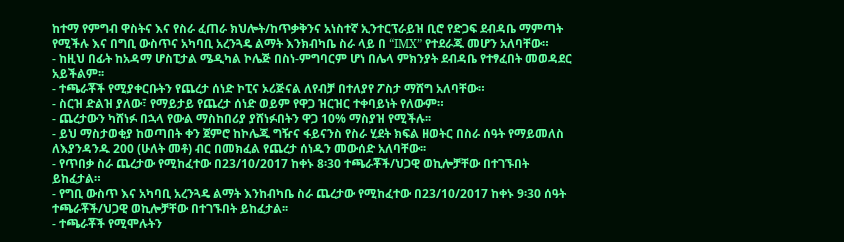ከተማ የምግብ ዋስትና እና የስራ ፈጠራ ክህሎት/ከጥቃቅንና አነስተኛ ኢንተርፕራይዝ ቢሮ የድጋፍ ደብዳቤ ማምጣት የሚችሉ እና በግቢ ውስጥና አካባቢ አረንጓዴ ልማት እንክብካቤ ስራ ላይ በ “IMX” የተደራጁ መሆን አለባቸው።
- ከዚህ በፊት ከአዳማ ሆስፒታል ሜዲካል ኮሌጅ በስነ-ምግባርም ሆነ በሌላ ምክንያት ደብዳቤ የተፃፈበት መወዳደር አይችልም፡፡
- ተጫራቾች የሚያቀርቡትን የጨረታ ሰነድ ኮፒና ኦሪጅናል ለየብቻ በተለያየ ፖስታ ማሸግ አለባቸው።
- ስርዝ ድልዝ ያለው፣ የማይታይ የጨረታ ሰነድ ወይም የዋጋ ዝርዝር ተቀባይነት የለውም።
- ጨረታውን ካሸነፉ በኋላ የውል ማስከበሪያ ያሸነፉበትን ዋጋ 10% ማስያዝ የሚችሉ፡፡
- ይህ ማስታወቂያ ከወጣበት ቀን ጀምሮ ከኮሌጁ ግዥና ፋይናንስ የስራ ሂደት ክፍል ዘወትር በስራ ሰዓት የማይመለስ ለእያንዳንዱ 200 (ሁለት መቶ) ብር በመክፈል የጨረታ ሰነዱን መውሰድ አለባቸው፡፡
- የጥበቃ ስራ ጨረታው የሚከፈተው በ23/10/2017 ከቀኑ 8፡30 ተጫራቾች/ህጋዊ ወኪሎቻቸው በተገኙበት ይከፈታል።
- የግቢ ውስጥ እና አካባቢ አረንጓዴ ልማት እንከብካቤ ስራ ጨረታው የሚከፈተው በ23/10/2017 ከቀኑ 9፡30 ሰዓት ተጫራቾች/ህጋዊ ወኪሎቻቸው በተገኙበት ይከፈታል፡፡
- ተጫራቾች የሚሞሉትን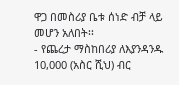ዋጋ በመስሪያ ቤቱ ሰነድ ብቻ ላይ መሆን አለበት፡፡
- የጨረታ ማስከበሪያ ለእያንዳንዱ 10,000 (አስር ሺህ) ብር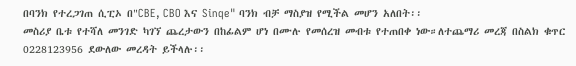በባንክ የተረጋገጠ ሲፒኦ በ"CBE, CBO እና Sinqe" ባንክ ብቻ ማስያዝ የሚችል መሆን አለበት፡፡
መስሪያ ቤቱ የተሻለ መንገድ ካገኘ ጨረታውን በከፊልም ሆነ በሙሉ የመሰረዝ መብቱ የተጠበቀ ነው።ለተጨማሪ መረጃ በስልክ ቁጥር 0228123956 ደውለው መረዳት ይችላሉ፡፡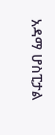አዳማ ሆስፒታል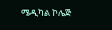ሜዲካል ኮሌጅ